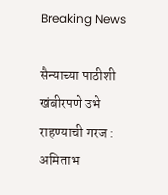Breaking News

सैन्याच्या पाठीशी खंबीरपणे उभे राहण्याची गरज : अमिताभ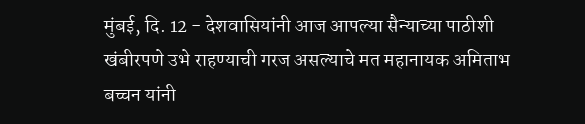मुंबई, दि. 12 - देशवासियांनी आज आपल्या सैन्याच्या पाठीशी खंबीरपणे उभे राहण्याची गरज असल्याचे मत महानायक अमिताभ बच्चन यांनी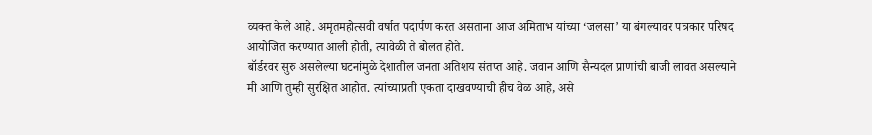व्यक्त केले आहे. अमृतमहोत्सवी वर्षात पदार्पण करत असताना आज अमिताभ यांच्या ‘जलसा’ या बंगल्यावर पत्रकार परिषद आयोजित करण्यात आली होती, त्यावेळी ते बोलत होते.
बॉर्डरवर सुरु असलेल्या घटनांमुळे देशातील जनता अतिशय संतप्त आहे. जवान आणि सैन्यदल प्राणांची बाजी लावत असल्याने मी आणि तुम्ही सुरक्षित आहोत. त्यांच्याप्रती एकता दाखवण्याची हीच वेळ आहे, असे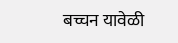बच्चन यावेळी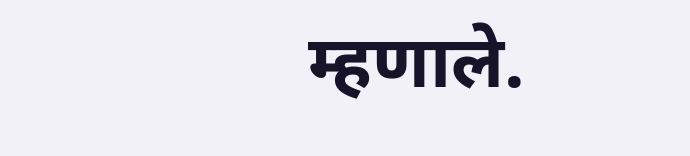म्हणाले.